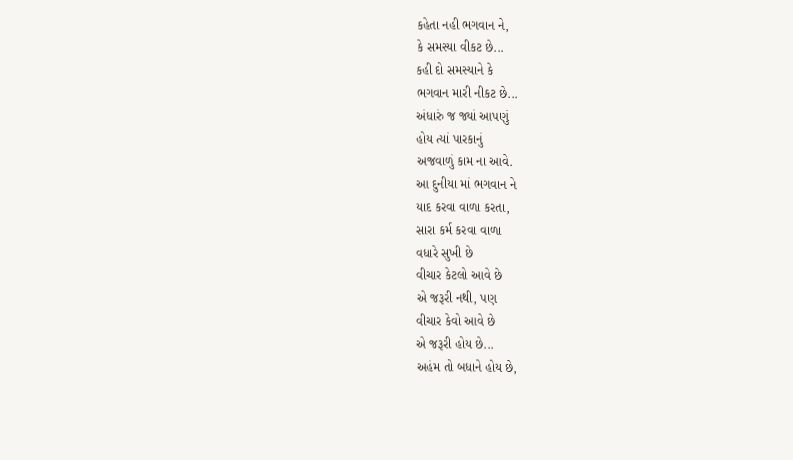કહેતા નહી ભગવાન ને,
કે સમસ્યા વીકટ છે...
કહી દો સમસ્યાને કે
ભગવાન મારી નીકટ છે...
અંધારું જ જ્યાં આપણું
હોય ત્યાં પારકાનું
અજવાળું કામ ના આવે.
આ દુનીયા માં ભગવાન ને
યાદ કરવા વાળા કરતા,
સારા કર્મ કરવા વાળા
વધારે સુખી છે
વીચાર કેટલો આવે છે
એ જરૂરી નથી, પણ
વીચાર કેવો આવે છે
એ જરૂરી હોય છે...
અહંમ તો બધાને હોય છે,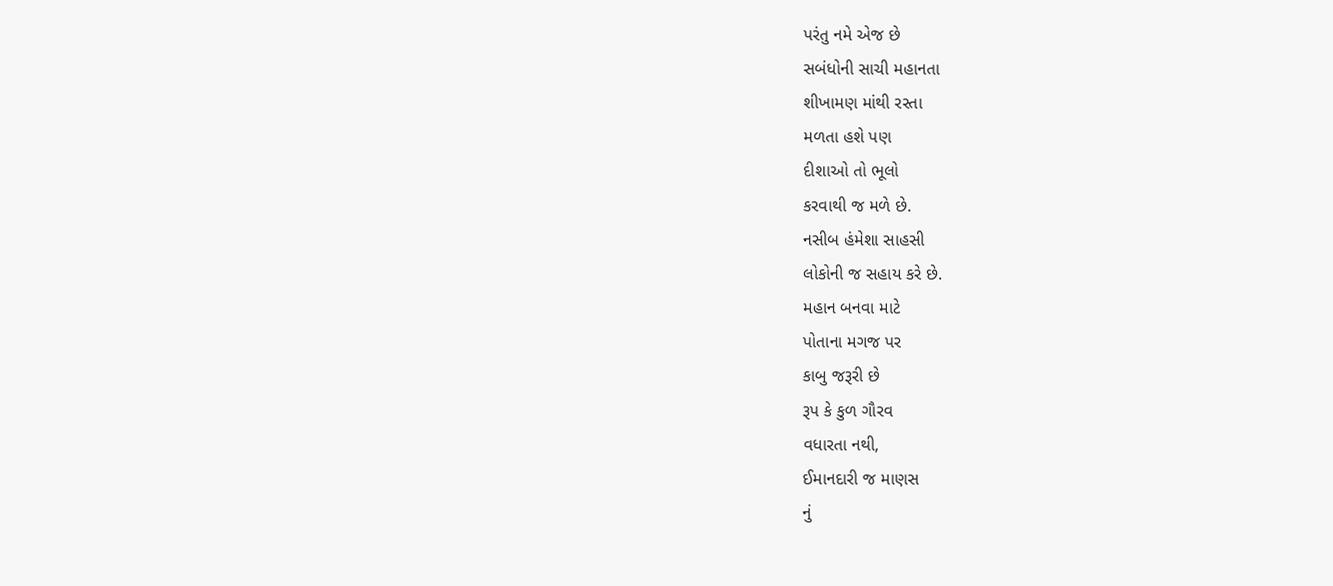પરંતુ નમે એજ છે
સબંધોની સાચી મહાનતા
શીખામણ માંથી રસ્તા
મળતા હશે પણ
દીશાઓ તો ભૂલો
કરવાથી જ મળે છે.
નસીબ હંમેશા સાહસી
લોકોની જ સહાય કરે છે.
મહાન બનવા માટે
પોતાના મગજ પર
કાબુ જરૂરી છે
રૂપ કે કુળ ગૌરવ
વધારતા નથી,
ઈમાનદારી જ માણસ
નું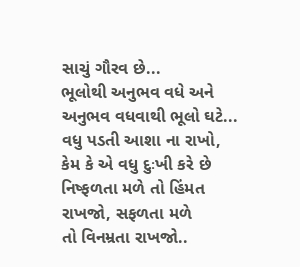સાચું ગૌરવ છે...
ભૂલોથી અનુભવ વધે અને
અનુભવ વધવાથી ભૂલો ઘટે...
વધુ પડતી આશા ના રાખો,
કેમ કે એ વધુ દુઃખી કરે છે
નિષ્ફળતા મળે તો હિંમત
રાખજો, સફળતા મળે
તો વિનમ્રતા રાખજો..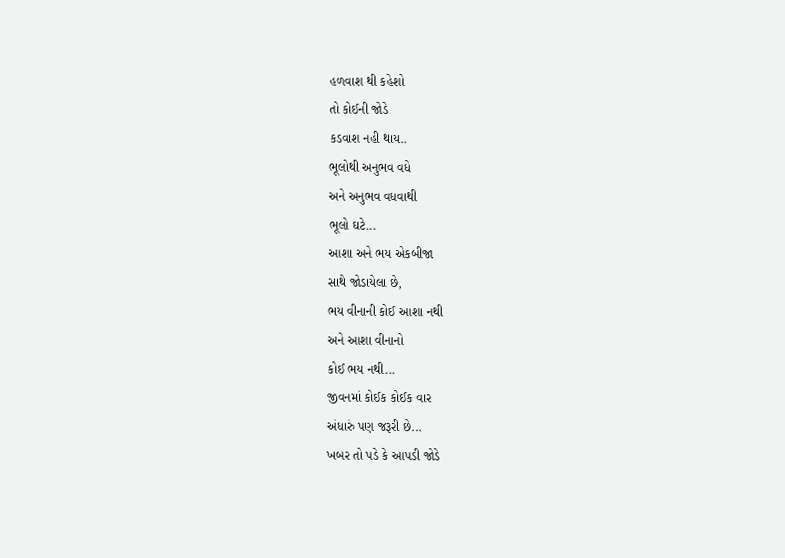હળવાશ થી કહેશો
તો કોઈની જોડે
કડવાશ નહી થાય..
ભૂલોથી અનુભવ વધે
અને અનુભવ વધવાથી
ભૂલો ઘટે...
આશા અને ભય એકબીજા
સાથે જોડાયેલા છે,
ભય વીનાની કોઈ આશા નથી
અને આશા વીનાનો
કોઈ ભય નથી...
જીવનમાં કોઈક કોઈક વાર
અંધારું પણ જરૂરી છે...
ખબર તો પડે કે આપડી જોડે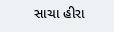સાચા હીરા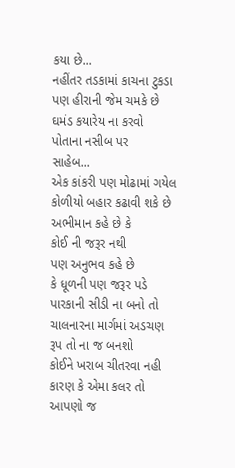કયા છે...
નહીંતર તડકામાં કાચના ટુકડા
પણ હીરાની જેમ ચમકે છે
ઘમંડ કયારેય ના કરવો
પોતાના નસીબ પર
સાહેબ...
એક કાંકરી પણ મોઢામાં ગયેલ
કોળીયો બહાર કઢાવી શકે છે
અભીમાન કહે છે કે
કોઈ ની જરૂર નથી
પણ અનુભવ કહે છે
કે ધૂળની પણ જરૂર પડે
પારકાની સીડી ના બનો તો
ચાલનારના માર્ગમાં અડચણ
રૂપ તો ના જ બનશો
કોઈને ખરાબ ચીતરવા નહી
કારણ કે એમા કલર તો
આપણો જ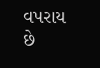વપરાય છે